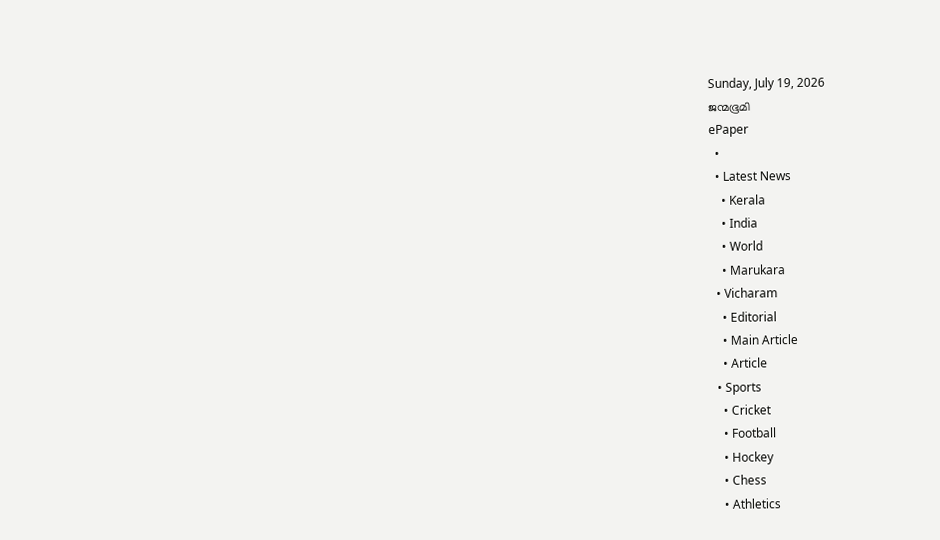Sunday, July 19, 2026
ജന്മഭൂമി
ePaper
  •
  • Latest News
    • Kerala
    • India
    • World
    • Marukara
  • Vicharam
    • Editorial
    • Main Article
    • Article
  • Sports
    • Cricket
    • Football
    • Hockey
    • Chess
    • Athletics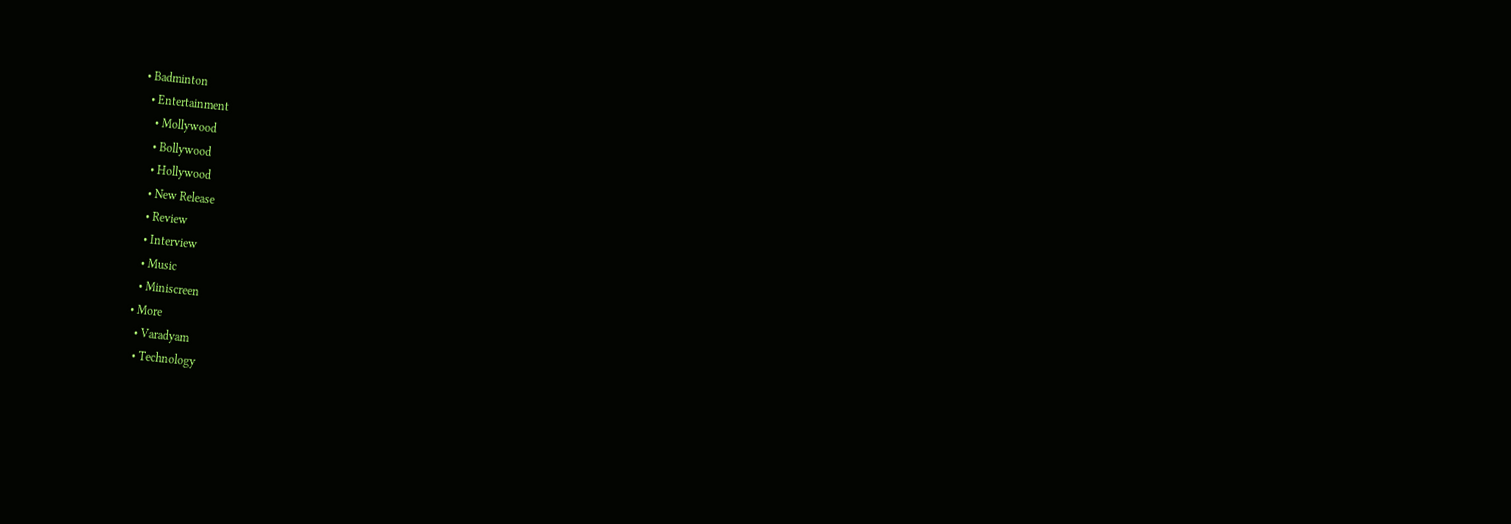• Badminton
  • Entertainment
    • Mollywood
    • Bollywood
    • Hollywood
    • New Release
    • Review
    • Interview
    • Music
    • Miniscreen
  • More
    • Varadyam
    • Technology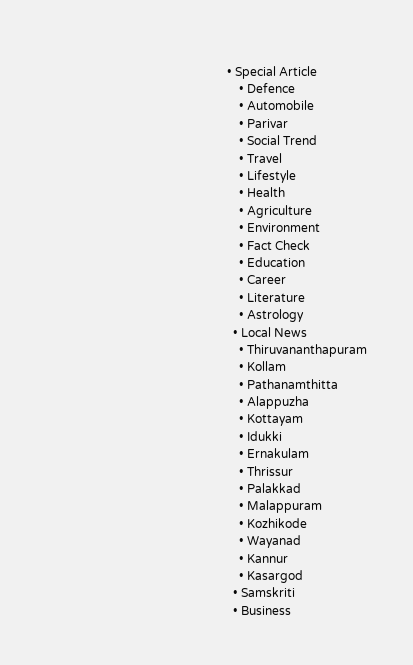• Special Article
    • Defence
    • Automobile
    • Parivar
    • Social Trend
    • Travel
    • Lifestyle
    • Health
    • Agriculture
    • Environment
    • Fact Check
    • Education
    • Career
    • Literature
    • Astrology
  • Local News
    • Thiruvananthapuram
    • Kollam
    • Pathanamthitta
    • Alappuzha
    • Kottayam
    • Idukki
    • Ernakulam
    • Thrissur
    • Palakkad
    • Malappuram
    • Kozhikode
    • Wayanad
    • Kannur
    • Kasargod
  • Samskriti
  • Business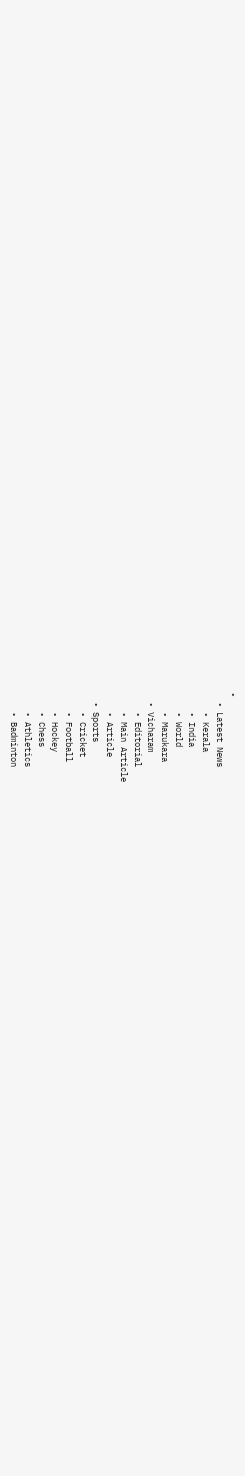•
  • Latest News
    • Kerala
    • India
    • World
    • Marukara
  • Vicharam
    • Editorial
    • Main Article
    • Article
  • Sports
    • Cricket
    • Football
    • Hockey
    • Chess
    • Athletics
    • Badminton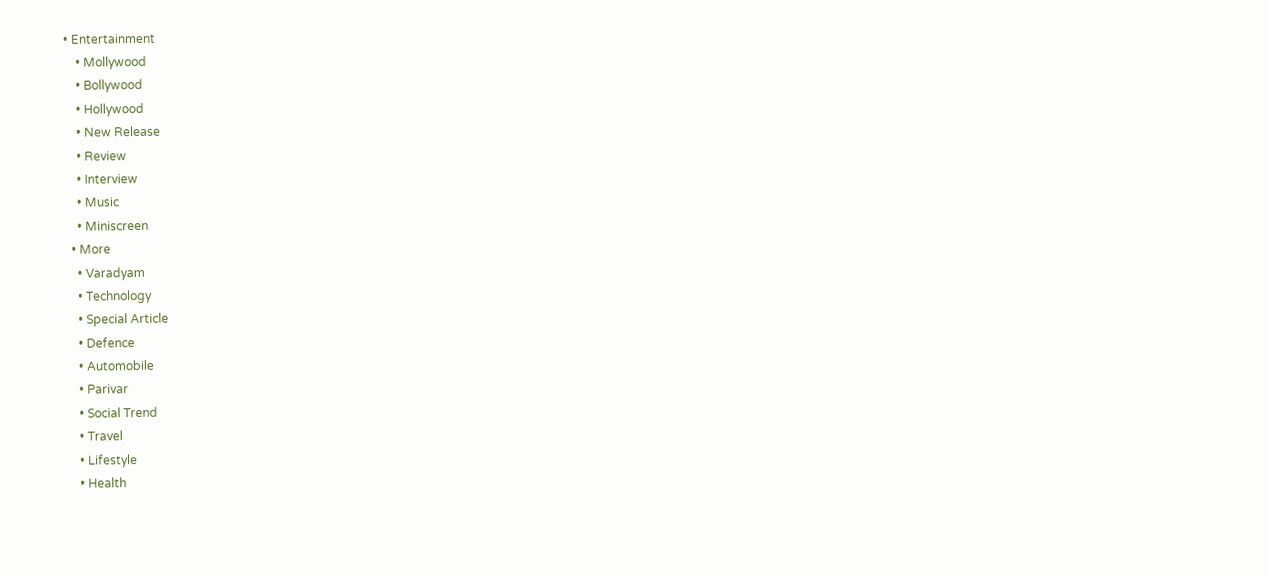• Entertainment
    • Mollywood
    • Bollywood
    • Hollywood
    • New Release
    • Review
    • Interview
    • Music
    • Miniscreen
  • More
    • Varadyam
    • Technology
    • Special Article
    • Defence
    • Automobile
    • Parivar
    • Social Trend
    • Travel
    • Lifestyle
    • Health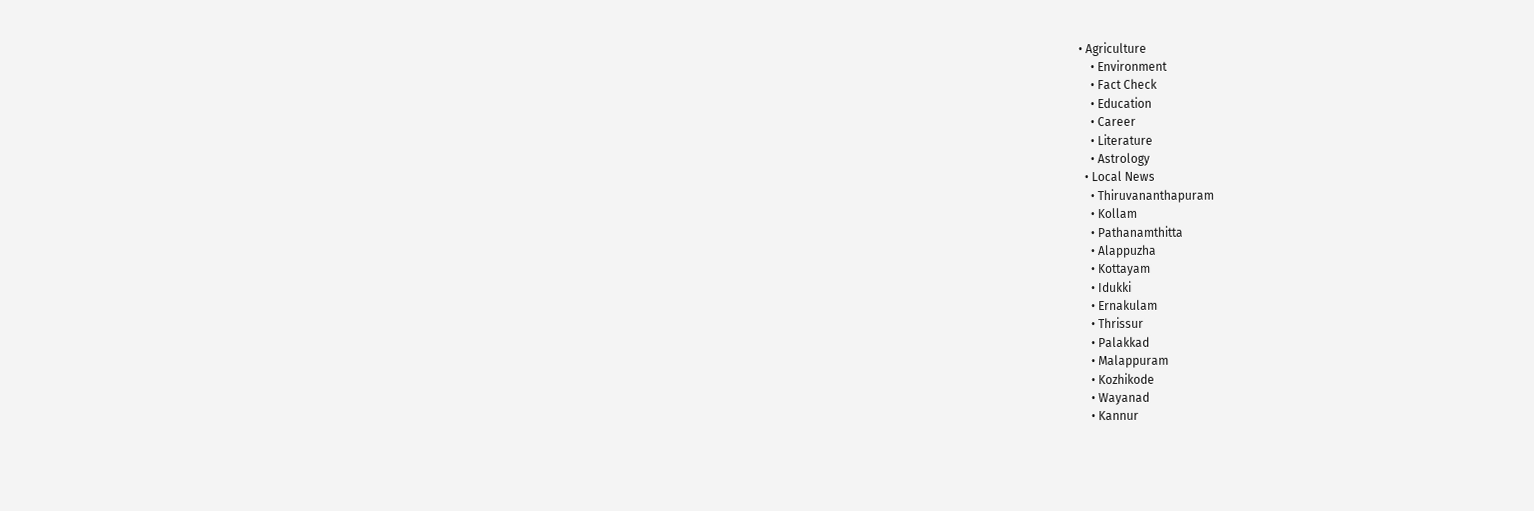• Agriculture
    • Environment
    • Fact Check
    • Education
    • Career
    • Literature
    • Astrology
  • Local News
    • Thiruvananthapuram
    • Kollam
    • Pathanamthitta
    • Alappuzha
    • Kottayam
    • Idukki
    • Ernakulam
    • Thrissur
    • Palakkad
    • Malappuram
    • Kozhikode
    • Wayanad
    • Kannur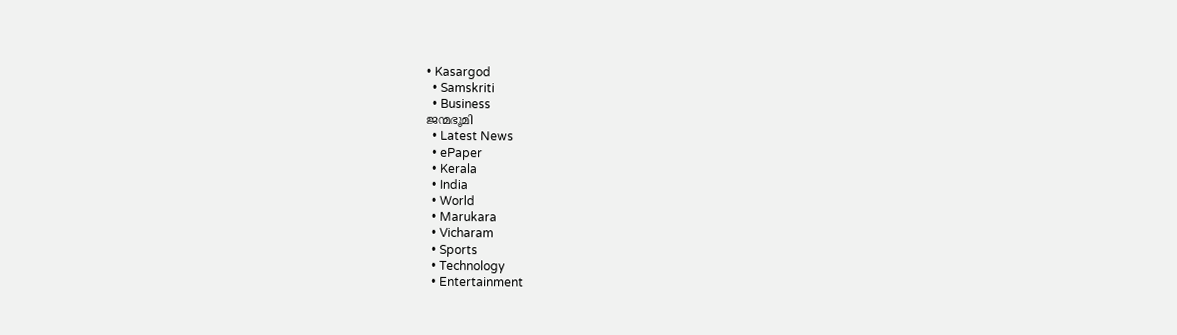• Kasargod
  • Samskriti
  • Business
ജന്മഭൂമി
  • Latest News
  • ePaper
  • Kerala
  • India
  • World
  • Marukara
  • Vicharam
  • Sports
  • Technology
  • Entertainment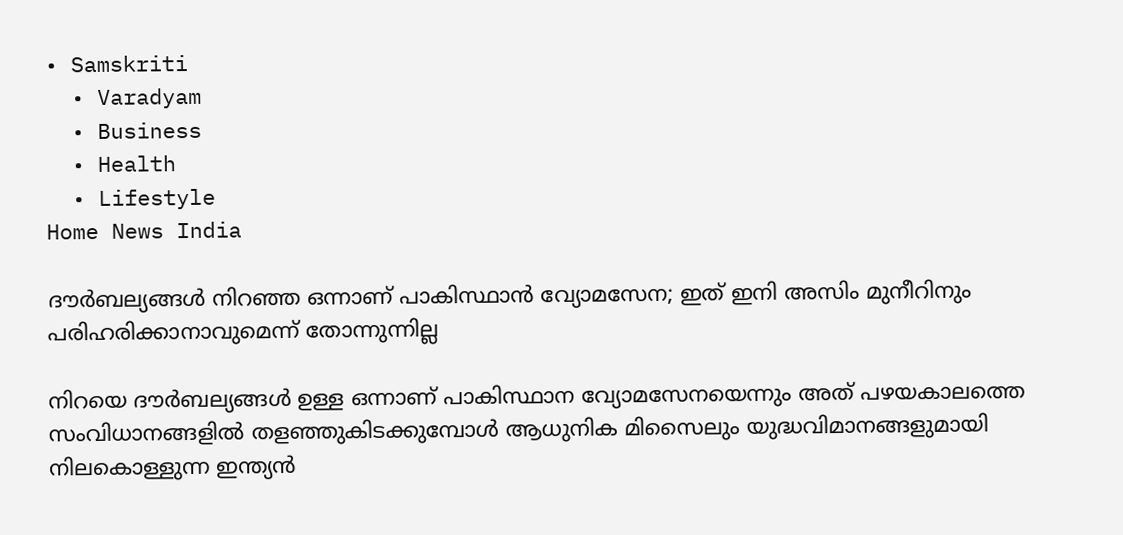• Samskriti
  • Varadyam
  • Business
  • Health
  • Lifestyle
Home News India

ദൗര്‍ബല്യങ്ങള്‍ നിറഞ്ഞ ഒന്നാണ് പാകിസ്ഥാന്‍ വ്യോമസേന; ഇത് ഇനി അസിം മുനീറിനും പരിഹരിക്കാനാവുമെന്ന് തോന്നുന്നില്ല

നിറയെ ദൗര്‍ബല്യങ്ങള്‍ ഉള്ള ഒന്നാണ് പാകിസ്ഥാന വ്യോമസേനയെന്നും അത് പഴയകാലത്തെ സംവിധാനങ്ങളില്‍ തളഞ്ഞുകിടക്കുമ്പോള്‍ ആധുനിക മിസൈലും യുദ്ധവിമാനങ്ങളുമായി നിലകൊള്ളുന്ന ഇന്ത്യന്‍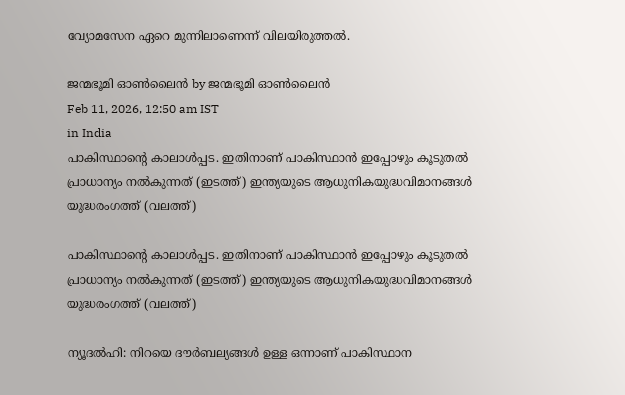വ്യോമസേന ഏറെ മുന്നിലാണെന്ന് വിലയിരുത്തല്‍.

ജന്മഭൂമി ഓണ്‍ലൈന്‍ by ജന്മഭൂമി ഓണ്‍ലൈന്‍
Feb 11, 2026, 12:50 am IST
in India
പാകിസ്ഥാന്‍റെ കാലാള്‍പ്പട. ഇതിനാണ് പാകിസ്ഥാന്‍ ഇപ്പോഴും കൂടുതല്‍ പ്രാധാന്യം നല്‍കുന്നത് (ഇടത്ത്) ഇന്ത്യയുടെ ആധുനികയുദ്ധവിമാനങ്ങള്‍ യുദ്ധരംഗത്ത് (വലത്ത്)

പാകിസ്ഥാന്‍റെ കാലാള്‍പ്പട. ഇതിനാണ് പാകിസ്ഥാന്‍ ഇപ്പോഴും കൂടുതല്‍ പ്രാധാന്യം നല്‍കുന്നത് (ഇടത്ത്) ഇന്ത്യയുടെ ആധുനികയുദ്ധവിമാനങ്ങള്‍ യുദ്ധരംഗത്ത് (വലത്ത്)

ന്യൂദല്‍ഹി: നിറയെ ദൗര്‍ബല്യങ്ങള്‍ ഉള്ള ഒന്നാണ് പാകിസ്ഥാന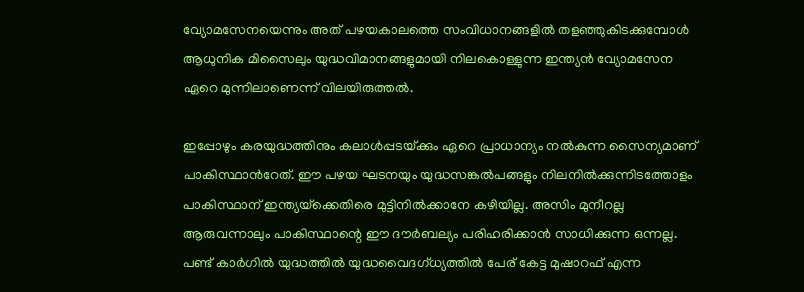വ്യോമസേനയെന്നും അത് പഴയകാലത്തെ സംവിധാനങ്ങളില്‍ തളഞ്ഞുകിടക്കുമ്പോള്‍ ആധുനിക മിസൈലും യുദ്ധവിമാനങ്ങളുമായി നിലകൊള്ളുന്ന ഇന്ത്യന്‍ വ്യോമസേന ഏറെ മുന്നിലാണെന്ന് വിലയിരുത്തല്‍.

ഇപ്പോഴും കരയുദ്ധത്തിനും കലാള്‍പ്പടയ്‌ക്കും ഏറെ പ്രാധാന്യം നല്‍കുന്ന സൈന്യമാണ് പാകിസ്ഥാന്‍റേത്. ഈ പഴയ ഘടനയും യുദ്ധസങ്കല്‍പങ്ങളും നിലനില്‍ക്കുന്നിടത്തോളം പാകിസ്ഥാന് ഇന്ത്യയ്‌ക്കെതിരെ മുട്ടിനില്‍ക്കാനേ കഴിയില്ല. അസിം മുനീറല്ല ആരുവന്നാലും പാകിസ്ഥാന്റെ ഈ ദൗര്‍ബല്യം പരിഹരിക്കാന്‍ സാധിക്കുന്ന ഒന്നല്ല. പണ്ട് കാര്‍ഗില്‍ യുദ്ധത്തില്‍ യുദ്ധവൈദഗ്ധ്യത്തില്‍ പേര് കേട്ട മുഷാറഫ് എന്ന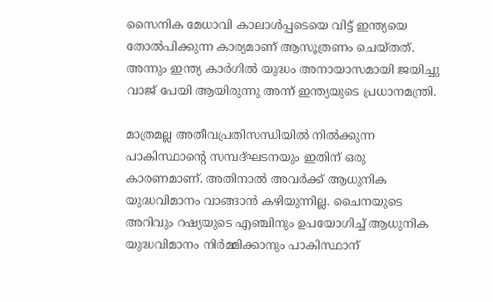സൈനിക മേധാവി കാലാള്‍പ്പടെയെ വിട്ട് ഇന്ത്യയെ തോല്‍പിക്കുന്ന കാര്യമാണ് ആസൂത്രണം ചെയ്തത്. അന്നും ഇന്ത്യ കാര്‍ഗില്‍ യുദ്ധം അനായാസമായി ജയിച്ചു വാജ് പേയി ആയിരുന്നു അന്ന് ഇന്ത്യയുടെ പ്രധാനമന്ത്രി.

മാത്രമല്ല അതീവപ്രതിസന്ധിയില്‍ നില്‍ക്കുന്ന പാകിസ്ഥാന്റെ സമ്പദ്ഘടനയും ഇതിന് ഒരു കാരണമാണ്. അതിനാല്‍ അവര്‍ക്ക് ആധുനിക യുദ്ധവിമാനം വാങ്ങാന്‍ കഴിയുന്നില്ല. ചൈനയുടെ അറിവും റഷ്യയുടെ എഞ്ചിനും ഉപയോഗിച്ച് ആധുനിക യുദ്ധവിമാനം നിര്‍മ്മിക്കാനും പാകിസ്ഥാന്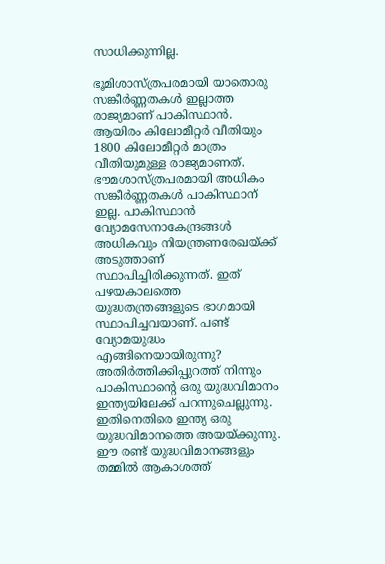സാധിക്കുന്നില്ല.

ഭൂമിശാസ്ത്രപരമായി യാതൊരു സങ്കീര്‍ണ്ണതകള്‍ ഇല്ലാത്ത രാജ്യമാണ് പാകിസ്ഥാന്‍. ആയിരം കിലോമീറ്റര്‍ വീതിയും 1800 കിലോമീറ്റര്‍ മാത്രം വീതിയുമുള്ള രാജ്യമാണത്. ഭൗമശാസ്ത്രപരമായി അധികം സങ്കീര്‍ണ്ണതകള്‍ പാകിസ്ഥാന് ഇല്ല. പാകിസ്ഥാന്‍ വ്യോമസേനാകേന്ദ്രങ്ങള്‍ അധികവും നിയന്ത്രണരേഖയ്‌ക്ക് അടുത്താണ് സ്ഥാപിച്ചിരിക്കുന്നത്. ഇത് പഴയകാലത്തെ യുദ്ധതന്ത്രങ്ങളുടെ ഭാഗമായി സ്ഥാപിച്ചവയാണ്. പണ്ട് വ്യോമയുദ്ധം എങ്ങിനെയായിരുന്നു? അതിര്‍ത്തിക്കിപ്പുറത്ത് നിന്നും പാകിസ്ഥാന്റെ ഒരു യുദ്ധവിമാനം ഇന്ത്യയിലേക്ക് പറന്നുചെല്ലുന്നു. ഇതിനെതിരെ ഇന്ത്യ ഒരു യുദ്ധവിമാനത്തെ അയയ്‌ക്കുന്നു. ഈ രണ്ട് യുദ്ധവിമാനങ്ങളും തമ്മില്‍ ആകാശത്ത്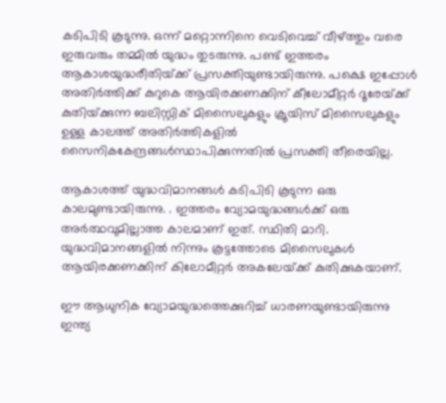കടിപിടി കൂടുന്നു. ഒന്ന് മറ്റൊന്നിനെ വെടിവെച്ച് വീഴ്‌ത്തും വരെ ഇരുവരും തമ്മില്‍ യുദ്ധം തുടരുന്നു. പണ്ട് ഇത്തരം ആകാശയുദ്ധരീതിയ്‌ക്ക് പ്രസക്തിയുണ്ടായിരുന്നു. പക്ഷെ ഇപ്പോള്‍ അതിര്‍ത്തിക്ക് കുറുകെ ആയിരക്കണക്കിന് കീലോമീറ്റര്‍ ദൂരേയ്‌ക്ക് കുതിയ്‌ക്കുന്ന ബലിസ്റ്റിക് മിസൈലുകളും ക്രൂയിസ് മിസൈലുകളും ഉള്ള കാലത്ത് അതിര്‍ത്തികളില്‍ സൈനികകേന്ദ്രങ്ങള്‍സ്ഥാപിക്കുന്നതില്‍ പ്രസക്തി തീരെയില്ല.

ആകാശത്ത് യുദ്ധവിമാനങ്ങള്‍ കടിപിടി കൂടുന്ന ഒരു കാലമുണ്ടായിരുന്നു. . ഇത്തരം വ്യോമയുദ്ധങ്ങള്‍ക്ക് ഒരു അര്‍ത്ഥവുമില്ലാത്ത കാലമാണ് ഇത്. സ്ഥിതി മാറി. യുദ്ധവിമാനങ്ങളില്‍ നിന്നും കൂട്ടത്തോടെ മിസൈലുകള്‍ ആയിരക്കണക്കിന് കിലോമീറ്റര്‍ അകലേയ്‌ക്ക് കുതിക്കുകയാണ്.

ഈ ആധുനിക വ്യോമയുദ്ധത്തെക്കുറിച്ച് ധാരണയുണ്ടായിരുന്നു ഇന്ത്യ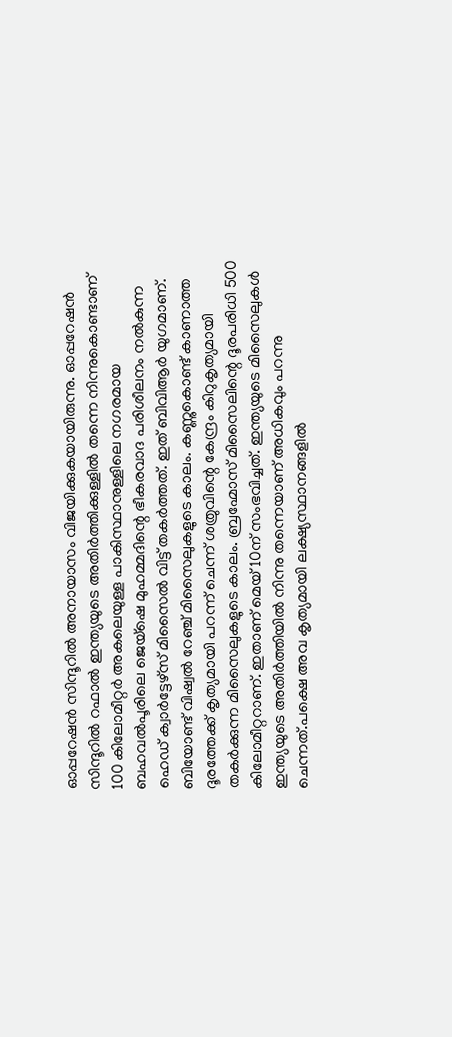ഓപ്പറേഷന്‍ സിന്ദൂറില്‍ അനായാസം വിജയിക്കുകയായിരുന്നു. ഓപ്പറേഷന്‍ സിന്ദൂറില്‍ റഫാല്‍ ഇന്ത്യയുടെ അതിര്‍ത്തിക്കുള്ളില്‍ തന്നെ നിന്നുകൊണ്ടാണ് 100 കിലോമീറ്റര്‍ അകലെയുള്ള പാകിസ്ഥാനുള്ളിലെ നഗരമായ ബഹവല്‍പൂരിലെ ജെയ്ഷെ മുഹമ്മദിന്റെ ഭീകരവാദ പരിശീലനം നല്‍കുന്ന ഹെഡ് ക്വാര്‍ട്ടേഴ്സ് മിസൈല്‍ വിട്ട് തകര്‍ത്തത്. ഇത് ബിവിആര്‍ യുഗമാണ്. ബിയോണ്ട് വിഷ്വല്‍ റേഞ്ച് മിസൈലുകളുടെ കാലം. കണ്ണുകൊണ്ട് കാണാത്ത ദൂരത്തേക്ക് കൃത്യമായി പറന്ന് ചെന്ന് ശത്രുവിന്റെ കേന്ദ്രം കിറുകൃത്യമായി തകര്‍ക്കുന്ന മിസൈലുകളുടെ കാലം. ബ്രഹ്മോസ് മിസൈലിന്റെ ദൂരപരിധി 500 കിലോമീറ്ററാണ്. ഇതാണ് മെയ് 10ന് സംഭവിച്ചത്. ഇന്ത്യയുടെ മിസൈലുകള്‍ ഇന്ത്യയുടെ അതിര്‍ത്തിയില്‍ നിന്നു തന്നെയാണ് അധികവും പറന്നു ചെന്നത്.പക്ഷെ അവ കൃത്യമായി ലക്ഷ്യസ്ഥാനങ്ങളില്‍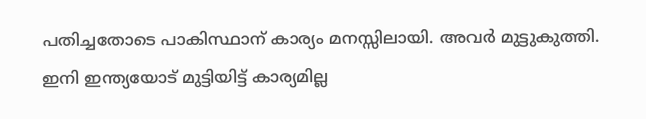പതിച്ചതോടെ പാകിസ്ഥാന് കാര്യം മനസ്സിലായി. അവര്‍ മുട്ടുകുത്തി. ഇനി ഇന്ത്യയോട് മുട്ടിയിട്ട് കാര്യമില്ല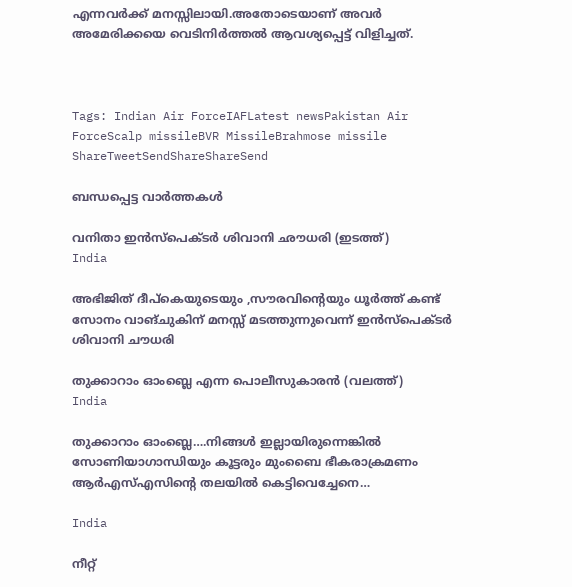എന്നവര്‍ക്ക് മനസ്സിലായി.അതോടെയാണ് അവര്‍ അമേരിക്കയെ വെടിനിര്‍ത്തല്‍ ആവശ്യപ്പെട്ട് വിളിച്ചത്.



Tags: Indian Air ForceIAFLatest newsPakistan Air ForceScalp missileBVR MissileBrahmose missile
ShareTweetSendShareShareSend

ബന്ധപ്പെട്ട വാര്‍ത്തകള്‍

വനിതാ ഇന്‍സ്പെക്ടര്‍ ശിവാനി ഛൗധരി (ഇടത്ത്)
India

അഭിജിത് ദീപ്കെയുടെയും ,സൗരവിന്റെയും ധൂര്‍ത്ത് കണ്ട് സോനം വാങ്ചുകിന് മനസ്സ് മടത്തുന്നുവെന്ന് ഇന്‍സ്പെക്ടര്‍ ശിവാനി ചൗധരി

തുക്കാറാം ഓംബ്ലെ എന്ന പൊലീസുകാരന്‍ (വലത്ത്)
India

തുക്കാറാം ഓംബ്ലെ….നിങ്ങള്‍ ഇല്ലായിരുന്നെങ്കില്‍ സോണിയാഗാന്ധിയും കൂട്ടരും മുംബൈ ഭീകരാക്രമണം ആര്‍എസ്എസിന്റെ തലയില്‍ കെട്ടിവെച്ചേനെ…

India

നീറ്റ്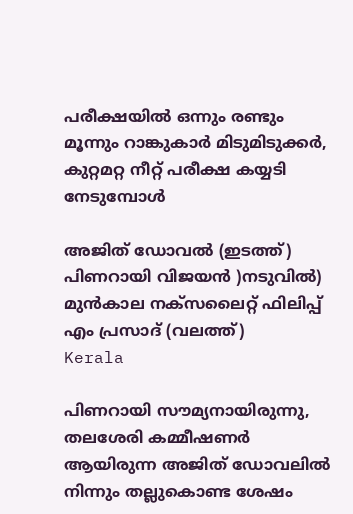പരീക്ഷയില്‍ ഒന്നും രണ്ടും മൂന്നും റാങ്കുകാര്‍ മിടുമിടുക്കര്‍, കുറ്റമറ്റ നീറ്റ് പരീക്ഷ കയ്യടി നേടുമ്പോള്‍

അജിത് ഡോവല്‍ (ഇടത്ത്) പിണറായി വിജയന്‍ )നടുവില്‍) മുന്‍കാല നക്സലൈറ്റ് ഫിലിപ്പ് എം പ്രസാദ് (വലത്ത്)
Kerala

പിണറായി സൗമ്യനായിരുന്നു, തലശേരി കമ്മീഷണര്‍ ആയിരുന്ന അജിത് ഡോവലില്‍ നിന്നും തല്ലുകൊണ്ട ശേഷം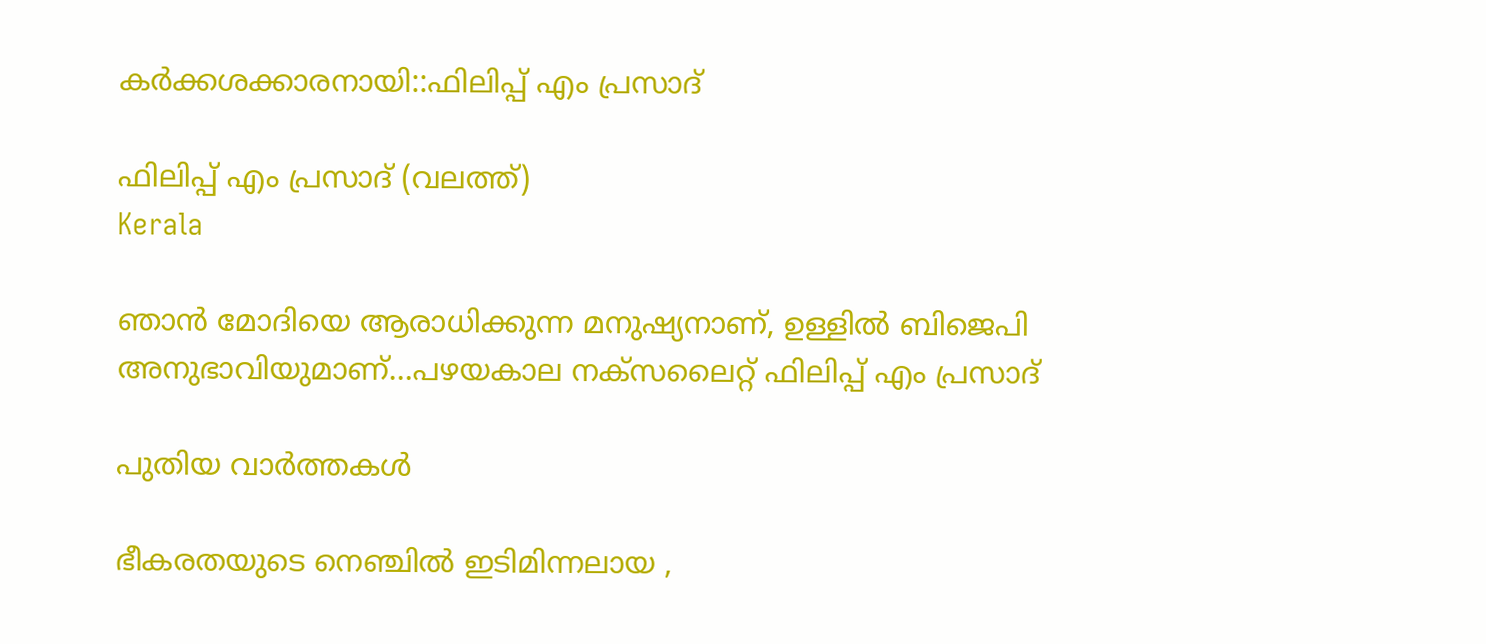കര്‍ക്കശക്കാരനായി::ഫിലിപ്പ് എം പ്രസാദ്

ഫിലിപ്പ് എം പ്രസാദ് (വലത്ത്)
Kerala

ഞാന്‍ മോദിയെ ആരാധിക്കുന്ന മനുഷ്യനാണ്, ഉള്ളില്‍ ബിജെപി അനുഭാവിയുമാണ്…പഴയകാല നക്സലൈറ്റ് ഫിലിപ്പ് എം പ്രസാദ്

പുതിയ വാര്‍ത്തകള്‍

ഭീകരതയുടെ നെഞ്ചിൽ ഇടിമിന്നലായ ,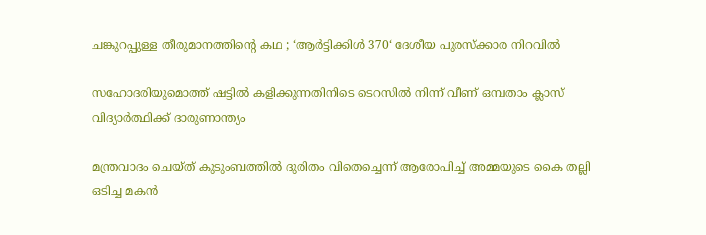ചങ്കുറപ്പുള്ള തീരുമാനത്തിന്റെ കഥ ; ‘ആർട്ടിക്കിൾ 370‘ ദേശീയ പുരസ്ക്കാര നിറവിൽ

സഹോദരിയുമൊത്ത് ഷട്ടില്‍ കളിക്കുന്നതിനിടെ ടെറസില്‍ നിന്ന് വീണ് ഒമ്പതാം ക്ലാസ് വിദ്യാര്‍ത്ഥിക്ക് ദാരുണാന്ത്യം

മന്ത്രവാദം ചെയ്ത് കുടുംബത്തില്‍ ദുരിതം വിതെച്ചെന്ന് ആരോപിച്ച് അമ്മയുടെ കൈ തല്ലി ഒടിച്ച മകന്‍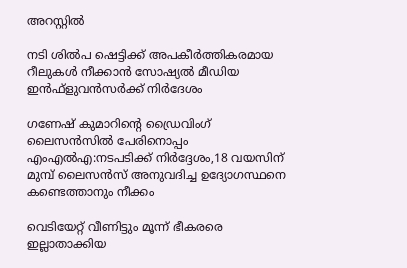അറസ്റ്റില്‍

നടി ശില്‍പ ഷെട്ടിക്ക് അപകീര്‍ത്തികരമായ റീലുകള്‍ നീക്കാന്‍ സോഷ്യല്‍ മീഡിയ ഇന്‍ഫ്‌ളുവന്‍സര്‍ക്ക് നിര്‍ദേശം

ഗണേഷ് കുമാറിന്റെ ഡ്രൈവിംഗ് ലൈസന്‍സില്‍ പേരിനൊപ്പം എംഎല്‍എ:നടപടിക്ക് നിര്‍ദ്ദേശം,18 വയസിന് മുമ്പ് ലൈസന്‍സ് അനുവദിച്ച ഉദ്യോഗസ്ഥനെ കണ്ടെത്താനും നീക്കം

വെടിയേറ്റ് വീണിട്ടും മൂന്ന് ഭീകരരെ ഇല്ലാതാക്കിയ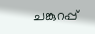ചങ്കുറപ്പ്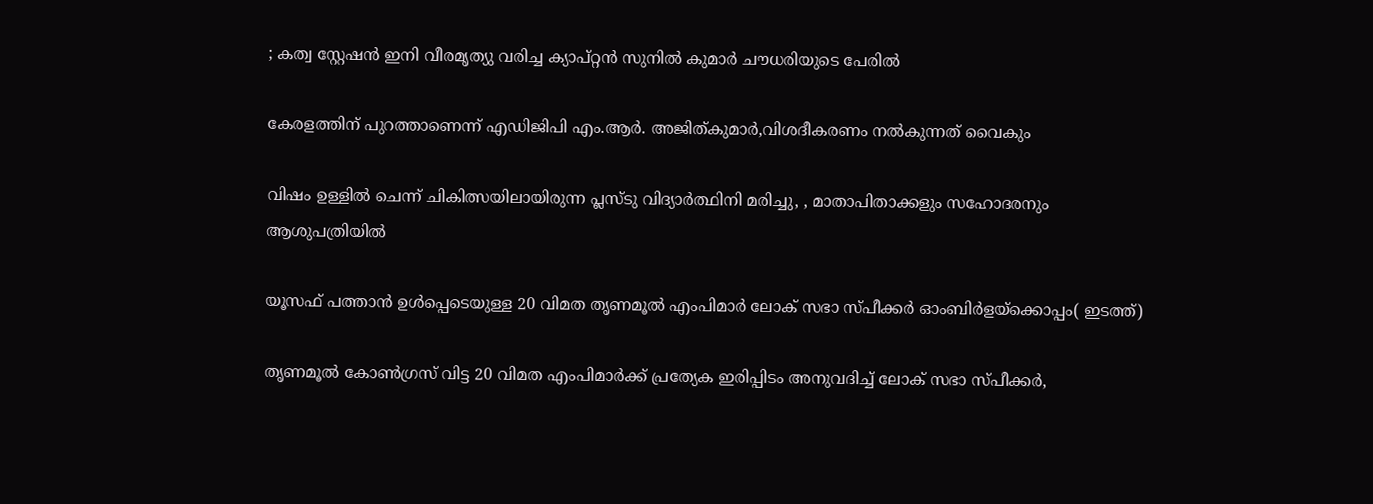; കത്വ സ്റ്റേഷൻ ഇനി വീരമൃത്യു വരിച്ച ക്യാപ്റ്റൻ സുനിൽ കുമാർ ചൗധരിയുടെ പേരിൽ

കേരളത്തിന് പുറത്താണെന്ന് എഡിജിപി എം.ആര്‍. അജിത്കുമാര്‍,വിശദീകരണം നല്‍കുന്നത് വൈകും

വിഷം ഉള്ളില്‍ ചെന്ന് ചികിത്സയിലായിരുന്ന പ്ലസ്ടു വിദ്യാര്‍ത്ഥിനി മരിച്ചു, , മാതാപിതാക്കളും സഹോദരനും ആശുപത്രിയില്‍

യൂസഫ് പത്താന്‍ ഉള്‍പ്പെടെയുള്ള 20 വിമത തൃണമൂല്‍ എംപിമാര്‍ ലോക് സഭാ സ്പീക്കര്‍ ഓംബിര്‍ളയ്ക്കൊപ്പം( ഇടത്ത്)

തൃണമൂല്‍ കോണ്‍ഗ്രസ് വിട്ട 20 വിമത എംപിമാര്‍ക്ക് പ്രത്യേക ഇരിപ്പിടം അനുവദിച്ച് ലോക് സഭാ സ്പീക്കര്‍,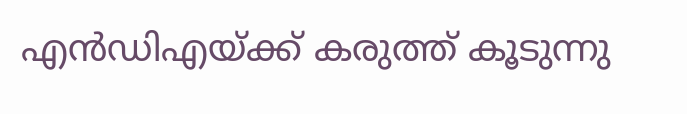എന്‍ഡിഎയ്‌ക്ക് കരുത്ത് കൂടുന്നു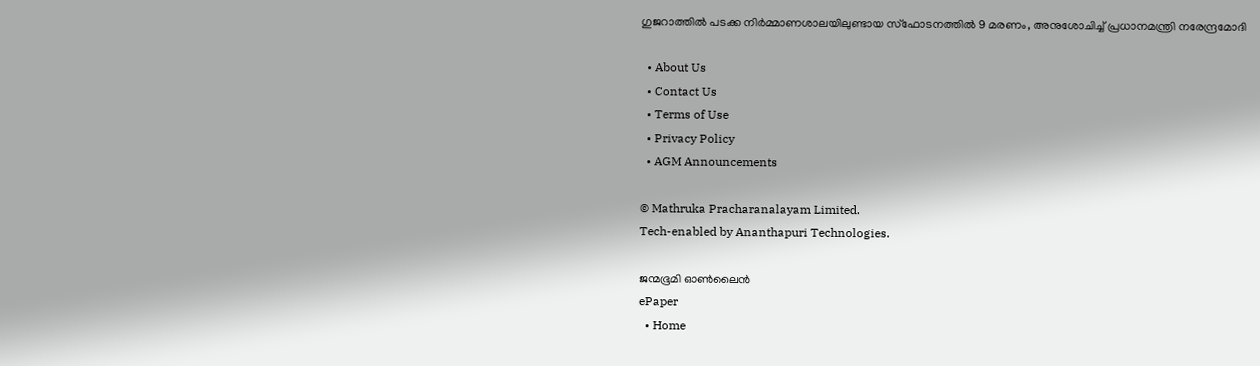ഗുജറാത്തില്‍ പടക്ക നിര്‍മ്മാണശാലയിലുണ്ടായ സ്ഫോടനത്തില്‍ 9 മരണം, അനുശോചിച്ച് പ്രധാനമന്ത്രി നരേന്ദ്രമോദി

  • About Us
  • Contact Us
  • Terms of Use
  • Privacy Policy
  • AGM Announcements

© Mathruka Pracharanalayam Limited.
Tech-enabled by Ananthapuri Technologies.

ജന്മഭൂമി ഓണ്‍ലൈന്‍
ePaper
  • Home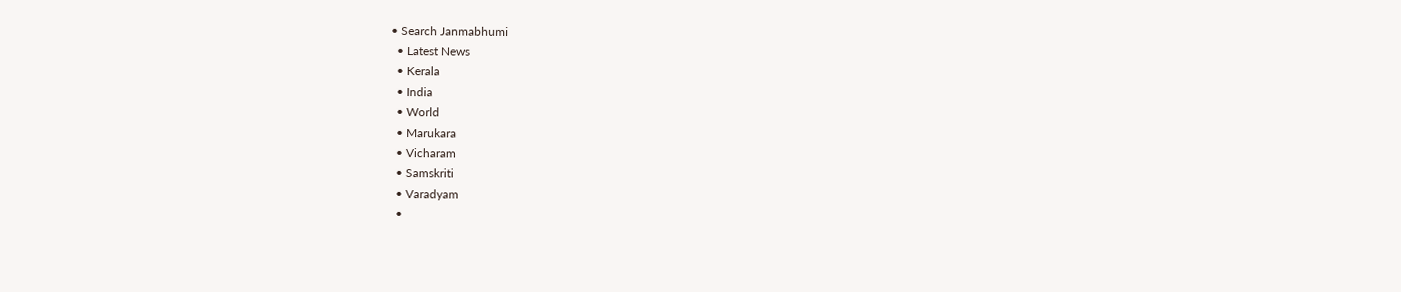• Search Janmabhumi
  • Latest News
  • Kerala
  • India
  • World
  • Marukara
  • Vicharam
  • Samskriti
  • Varadyam
  •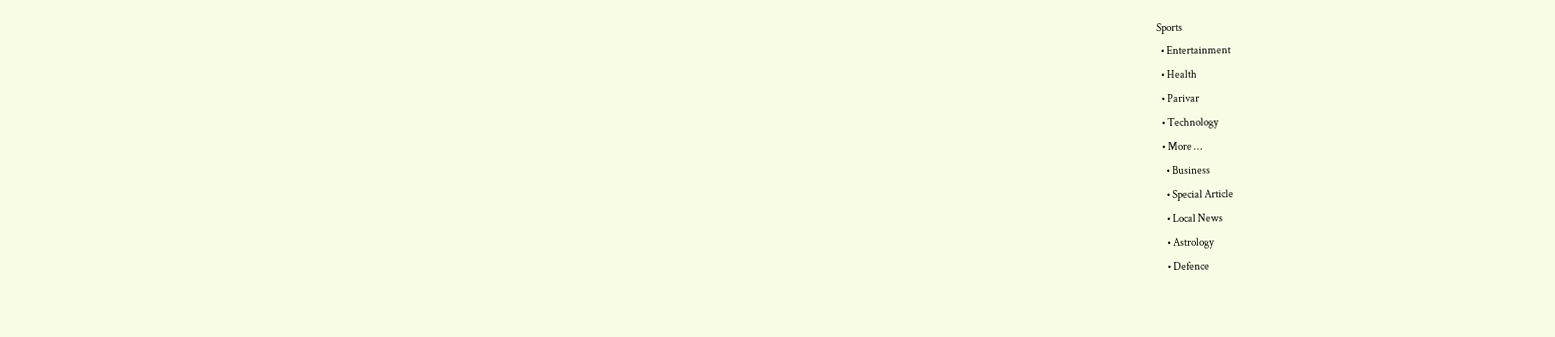Sports
  • Entertainment
  • Health
  • Parivar
  • Technology
  • More …
    • Business
    • Special Article
    • Local News
    • Astrology
    • Defence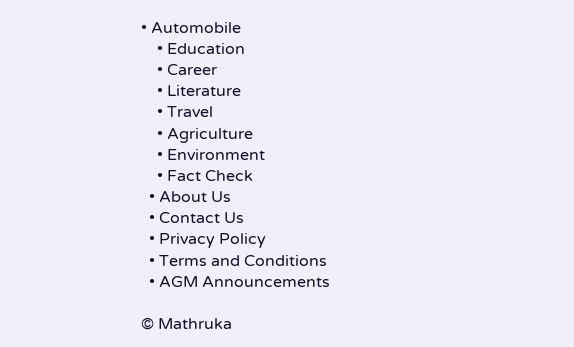• Automobile
    • Education
    • Career
    • Literature
    • Travel
    • Agriculture
    • Environment
    • Fact Check
  • About Us
  • Contact Us
  • Privacy Policy
  • Terms and Conditions
  • AGM Announcements

© Mathruka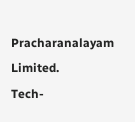Pracharanalayam Limited.
Tech-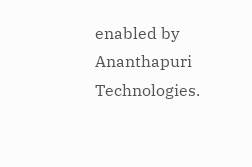enabled by Ananthapuri Technologies.